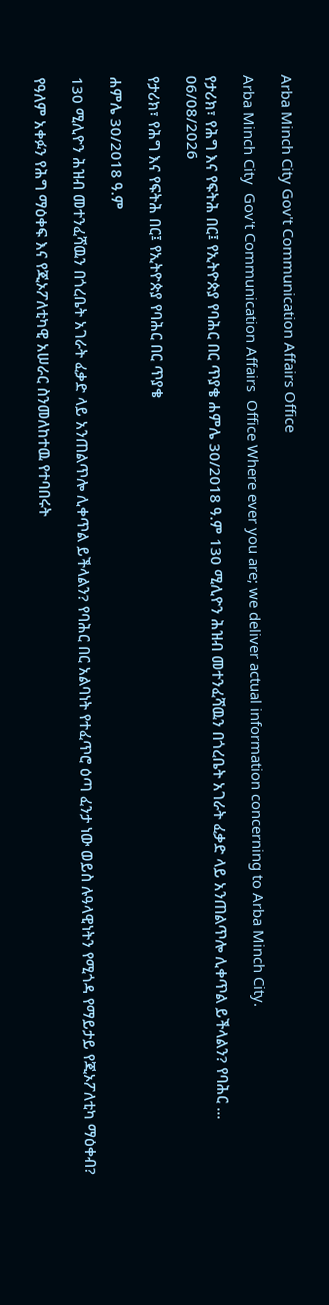Arba Minch City Gov't Communication Affairs Office

Arba Minch City  Gov't Communication Affairs  Office Where ever you are; we deliver actual information concerning to Arba Minch City.

የታሪክ፣ የሕግ እና የፍትሕ በር፤ የኢትዮጵያ የባሕር በር ጥያቄ ሐምሌ 30/2018 ዓ.ም 130 ሚሊዮን ሕዝብ መተንፈሻዉን በጎረቤት አገራት ፈቃድ ላይ አንጠልጥሎ ሊቀጥል ይችላልን? የባሕር ...
06/08/2026

የታሪክ፣ የሕግ እና የፍትሕ በር፤ የኢትዮጵያ የባሕር በር ጥያቄ

ሐምሌ 30/2018 ዓ.ም

130 ሚሊዮን ሕዝብ መተንፈሻዉን በጎረቤት አገራት ፈቃድ ላይ አንጠልጥሎ ሊቀጥል ይችላልን? የባሕር በር አልባነት የተፈጥሮ ዕጣ ፈንታ ነው ወይስ ሉዓላዊነትን የሚጎዳ የማይታይ የጂኦፖለቲካ ማዕቀብ?

የዓለም አቀፉን የሕግ ማዕቀፍ እና የጂኦፖለቲካዊ አሠራር ስንመለከተዉ የተባበሩት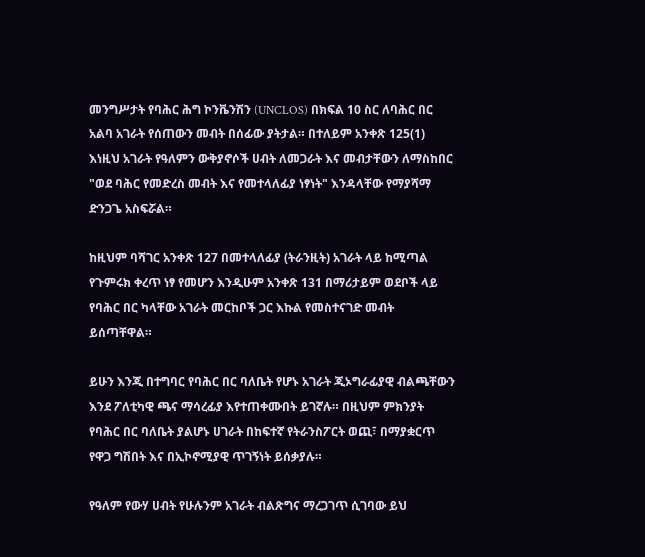መንግሥታት የባሕር ሕግ ኮንቬንሽን (UNCLOS) በክፍል 10 ስር ለባሕር በር አልባ አገራት የሰጠውን መብት በሰፊው ያትታል። በተለይም አንቀጽ 125(1) እነዚህ አገራት የዓለምን ውቅያኖሶች ሀብት ለመጋራት እና መብታቸውን ለማስከበር "ወደ ባሕር የመድረስ መብት እና የመተላለፊያ ነፃነት" እንዳላቸው የማያሻማ ድንጋጌ አስፍሯል።

ከዚህም ባሻገር አንቀጽ 127 በመተላለፊያ (ትራንዚት) አገራት ላይ ከሚጣል የጉምሩክ ቀረጥ ነፃ የመሆን እንዲሁም አንቀጽ 131 በማሪታይም ወደቦች ላይ የባሕር በር ካላቸው አገራት መርከቦች ጋር እኩል የመስተናገድ መብት ይሰጣቸዋል።

ይሁን እንጂ በተግባር የባሕር በር ባለቤት የሆኑ አገራት ጂኦግራፊያዊ ብልጫቸውን እንደ ፖለቲካዊ ጫና ማሳረፊያ እየተጠቀሙበት ይገኛሉ። በዚህም ምክንያት የባሕር በር ባለቤት ያልሆኑ ሀገራት በከፍተኛ የትራንስፖርት ወጪ፣ በማያቋርጥ የዋጋ ግሽበት እና በኢኮኖሚያዊ ጥገኝነት ይሰቃያሉ።

የዓለም የውሃ ሀብት የሁሉንም አገራት ብልጽግና ማረጋገጥ ሲገባው ይህ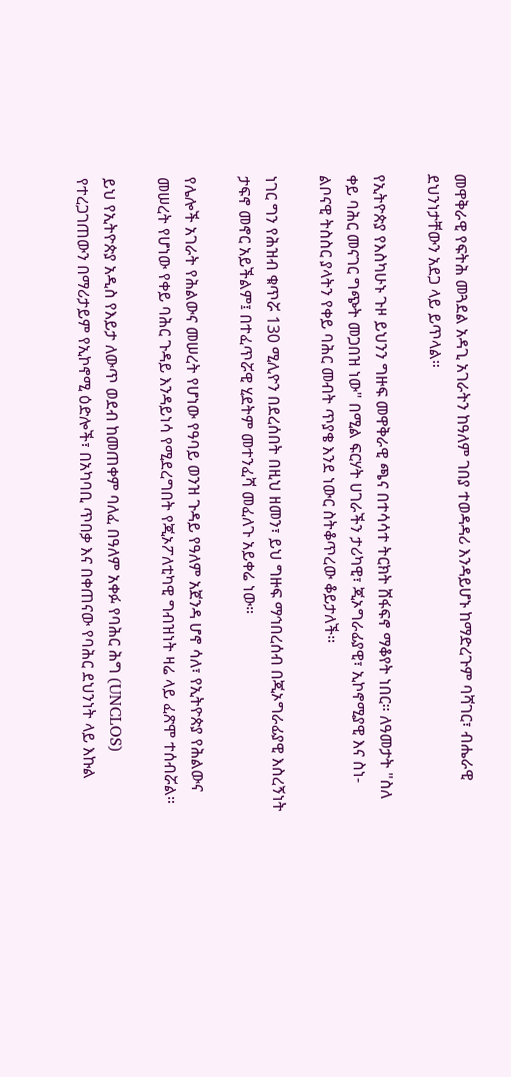መዋቅራዊ የፍትሕ መጓደል አዳጊ አገራትን ከዓለም ገበያ ተወዳዳሪ እንዳይሆኑ ከማድረጉም ባሻገር፣ ብሔራዊ ደህንነታቸውን አደጋ ላይ ይጥላል።

የኢትዮጵያ የእስካሁኑ ጉዞ ይህንን ግዙፍ መዋቅራዊ ጫና በተሳሳተ ትርክት ሸፋፍኖ ማቆየት ነበር። ለዓመታት "ስለ ቀይ ባሕር መናገር ግጭት መጋበዝ ነው" በሚል ፍርሃት ሀገራችን ታሪካዊ፣ ጂኦግራፊያዊ፣ ኢኮኖሚያዊ እና ስነ-ልቦናዊ ትስስር ያላትን የቀይ ባሕር መብት ጥያቄ እንደ ነውር ስትቆጥረው ቆይታለች።

ነገር ግን የሕዝብ ቁጥሯ 130 ሚሊዮን በደረሰበት በዚህ ዘመን፣ ይህ ግዙፍ ማኅበረሰብ በጂኦግራፊያዊ እስረኝነት ታፍኖ መኖር አይችልም፤ በተፈጥሯዊ ሂደትም መተንፈሻ መፈለጉ አይቀሬ ነው።

የሌሎች አገራት የሕልውና መሠረት የሆነው የዓባይ ወንዝ ጉዳይ የዓለም አጀንዳ ሆኖ ሳለ፣ የኢትዮጵያ የሕልውና መሠረት የሆነው የቀይ ባሕር ጉዳይ እንዳይነሳ የሚደረግበት የጂኦፖለቲካዊ ግብዝነት ዛሬ ላይ ፈጽሞ ተሰብሯል።

ይህ የኢትዮጵያ አዲስ የእይታ ለውጥ ወደብ ከመጠቀም ባለፈ በዓለም አቀፉ የባሕር ሕግ (UNCLOS) የተረጋገጠውን በማሪታይም የኢኮኖሚ ዕድሎች፣ በአካባቢ ጥበቃ እና በቀጠናው የባሕር ደህንነት ላይ እኩል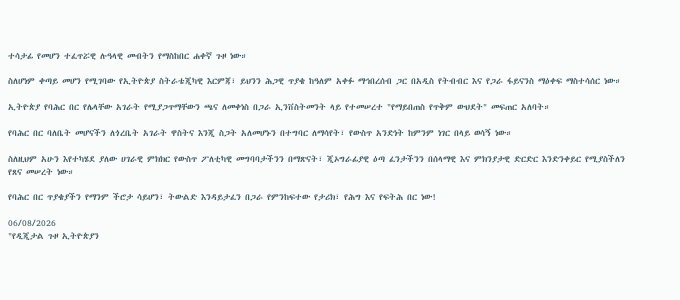ተሳታፊ የመሆን ተፈጥሯዊ ሉዓላዊ መብትን የማስከበር ሐቀኛ ጉዞ ነው።

ስለሆነም ቀጣይ መሆን የሚገባው የኢትዮጵያ ስትራቴጂካዊ እርምጃ፣ ይህንን ሕጋዊ ጥያቄ ከዓለም አቀፉ ማኅበረሰብ ጋር በአዲስ የትብብር እና የጋራ ፋይናንስ ማዕቀፍ ማስተሳሰር ነው።

ኢትዮጵያ የባሕር በር የሌላቸው አገራት የሚያጋጥማቸውን ጫና ለመቀነስ በጋራ ኢንቨስትመንት ላይ የተመሠረተ "የማይበጠስ የጥቅም ውህደት" መፍጠር አለባት።

የባሕር በር ባለቤት መሆናችን ለጎረቤት አገራት ዋስትና እንጂ ስጋት አለመሆኑን በተግባር ለማሳየት፣ የውስጥ አንድነት ከምንም ነገር በላይ ወሳኝ ነው።

ስለዚህም አሁን እየተካሄደ ያለው ሀገራዊ ምክክር የውስጥ ፖለቲካዊ መግባባታችንን በማጽናት፣ ጂኦግራፊያዊ ዕጣ ፈንታችንን በሰላማዊ እና ምክንያታዊ ድርድር እንድንቀይር የሚያስችለን የጸና መሠረት ነው።

የባሕር በር ጥያቄያችን የማንም ችሮታ ሳይሆን፣ ትውልድ እንዳይታፈን በጋራ የምንከፍተው የታሪክ፣ የሕግ እና የፍትሕ በር ነው!

06/08/2026
"የዲጂታል ጉዞ ኢትዮጵያን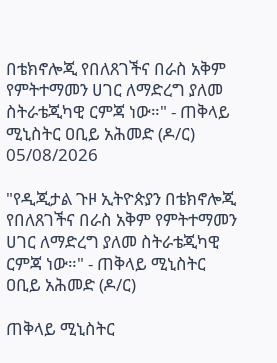በቴክኖሎጂ የበለጸገችና በራስ አቅም የምትተማመን ሀገር ለማድረግ ያለመ ስትራቴጂካዊ ርምጃ ነው።" - ጠቅላይ ሚኒስትር ዐቢይ አሕመድ (ዶ/ር)
05/08/2026

"የዲጂታል ጉዞ ኢትዮጵያን በቴክኖሎጂ የበለጸገችና በራስ አቅም የምትተማመን ሀገር ለማድረግ ያለመ ስትራቴጂካዊ ርምጃ ነው።" - ጠቅላይ ሚኒስትር ዐቢይ አሕመድ (ዶ/ር)

ጠቅላይ ሚኒስትር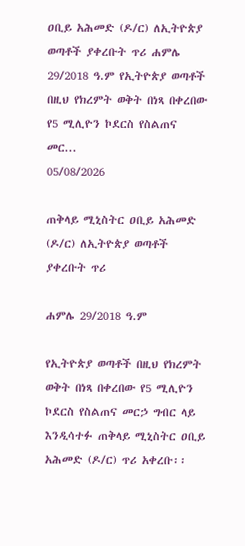ዐቢይ አሕመድ (ዶ/ር) ለኢትዮጵያ ወጣቶች ያቀረቡት ጥሪ ሐምሌ 29/2018 ዓ.ም የኢትዮጵያ ወጣቶች በዚህ የክረምት ወቅት በነጻ በቀረበው የ5 ሚሊዮን ኮደርስ የስልጠና መር...
05/08/2026

ጠቅላይ ሚኒስትር ዐቢይ አሕመድ (ዶ/ር) ለኢትዮጵያ ወጣቶች ያቀረቡት ጥሪ

ሐምሌ 29/2018 ዓ.ም

የኢትዮጵያ ወጣቶች በዚህ የክረምት ወቅት በነጻ በቀረበው የ5 ሚሊዮን ኮደርስ የስልጠና መርኃ ግብር ላይ እንዲሳተፉ ጠቅላይ ሚኒስትር ዐቢይ አሕመድ (ዶ/ር) ጥሪ አቀረቡ፡፡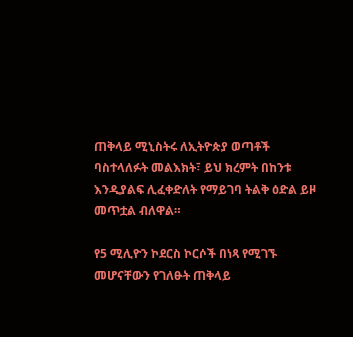ጠቅላይ ሚኒስትሩ ለኢትዮጵያ ወጣቶች ባስተላለፉት መልእክት፣ ይህ ክረምት በከንቱ እንዲያልፍ ሊፈቀድለት የማይገባ ትልቅ ዕድል ይዞ መጥቷል ብለዋል።

የ5 ሚሊዮን ኮደርስ ኮርሶች በነጻ የሚገኙ መሆናቸውን የገለፁት ጠቅላይ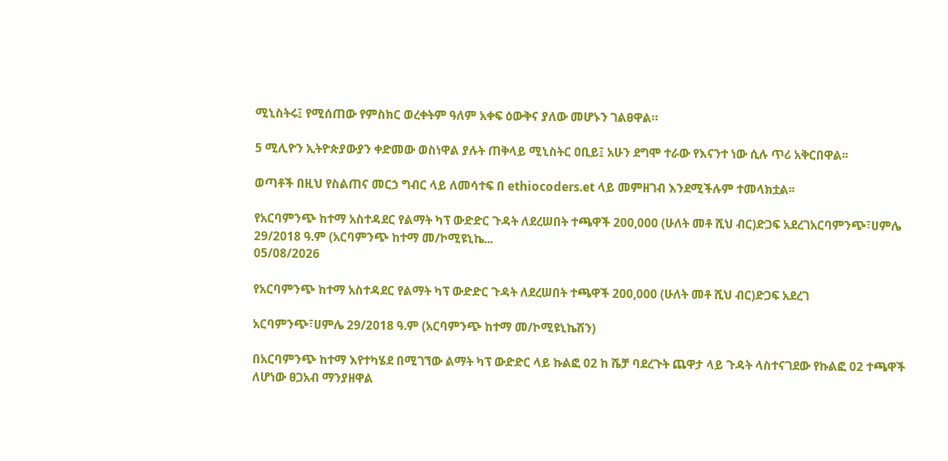ሚኒስትሩ፤ የሚሰጠው የምስክር ወረቀትም ዓለም አቀፍ ዕውቅና ያለው መሆኑን ገልፀዋል።

5 ሚሊዮን ኢትዮጵያውያን ቀድመው ወስነዋል ያሉት ጠቅላይ ሚኒስትር ዐቢይ፤ አሁን ደግሞ ተራው የእናንተ ነው ሲሉ ጥሪ አቅርበዋል፡፡

ወጣቶች በዚህ የስልጠና መርኃ ግብር ላይ ለመሳተፍ በ ethiocoders.et ላይ መምዘገብ እንደሚችሉም ተመላክቷል፡፡

የአርባምንጭ ከተማ አስተዳደር የልማት ካፕ ውድድር ጉዳት ለደረሠበት ተጫዋች 200,000 (ሁለት መቶ ሺህ ብር)ድጋፍ አደረገአርባምንጭ፣ሀምሌ 29/2018 ዓ.ም (አርባምንጭ ከተማ መ/ኮሚዩኒኬ...
05/08/2026

የአርባምንጭ ከተማ አስተዳደር የልማት ካፕ ውድድር ጉዳት ለደረሠበት ተጫዋች 200,000 (ሁለት መቶ ሺህ ብር)ድጋፍ አደረገ

አርባምንጭ፣ሀምሌ 29/2018 ዓ.ም (አርባምንጭ ከተማ መ/ኮሚዩኒኬሽን)

በአርባምንጭ ከተማ እየተካሄደ በሚገኘው ልማት ካፕ ውድድር ላይ ኩልፎ 02 ከ ሼቻ ባደረጉት ጨዋታ ላይ ጉዳት ላስተናገደው የኩልፎ 02 ተጫዋች ለሆነው ፀጋአብ ማንያዘዋል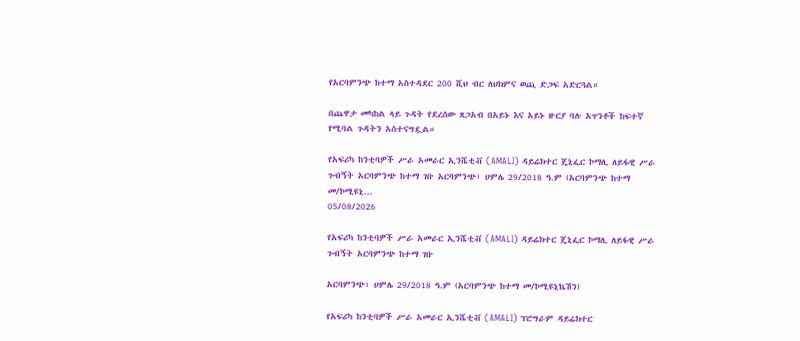የአርባምንጭ ከተማ አስተዳደር 200 ሺህ ብር ለህክምና ወጪ ድጋፍ አድርጓል።

በጨዋታ መካከል ላይ ጉዳት የደረሰው ጸጋአብ በአይኑ እና አይኑ ዙርያ ባሉ አጥንቶች ከፍተኛ የሚባል ጉዳትን አስተናግዷል።

የአፍሪካ ከንቲባዎች ሥራ አመራር ኢንሼቲቭ (AMALI) ዳይሬክተር ጄኒፌር ኮማሊ ለይፋዊ ሥራ ጉብኝት አርባምንጭ ከተማ ገቡ አርባምንጭ፣ ሀምሌ 29/2018 ዓ.ም (አርባምንጭ ከተማ መ/ኮሚዩኒ...
05/08/2026

የአፍሪካ ከንቲባዎች ሥራ አመራር ኢንሼቲቭ (AMALI) ዳይሬክተር ጄኒፌር ኮማሊ ለይፋዊ ሥራ ጉብኝት አርባምንጭ ከተማ ገቡ

አርባምንጭ፣ ሀምሌ 29/2018 ዓ.ም (አርባምንጭ ከተማ መ/ኮሚዩኒኬሽን)

የአፍሪካ ከንቲባዎች ሥራ አመራር ኢንሼቲቭ (AMALI) ፕሮግራም ዳይሬክተር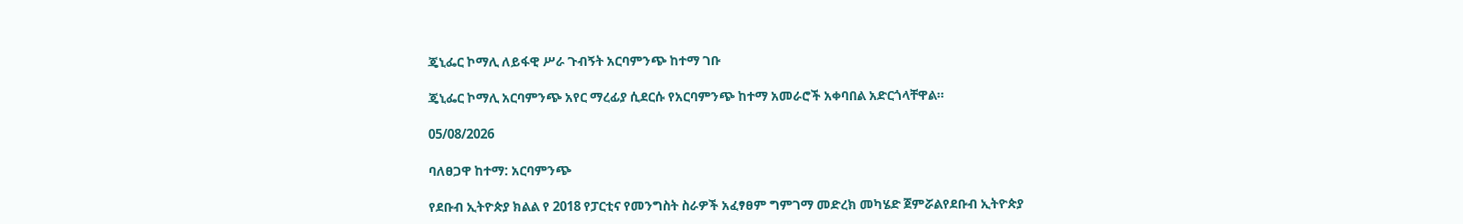ጄኒፌር ኮማሊ ለይፋዊ ሥራ ጉብኝት አርባምንጭ ከተማ ገቡ

ጄኒፌር ኮማሊ አርባምንጭ አየር ማረፊያ ሲደርሱ የአርባምንጭ ከተማ አመራሮች አቀባበል አድርጎላቸዋል።

05/08/2026

ባለፀጋዋ ከተማ: አርባምንጭ

የደቡብ ኢትዮጵያ ክልል የ 2018 የፓርቲና የመንግስት ስራዎች አፈፃፀም ግምገማ መድረክ መካሄድ ጀምሯልየደቡብ ኢትዮጵያ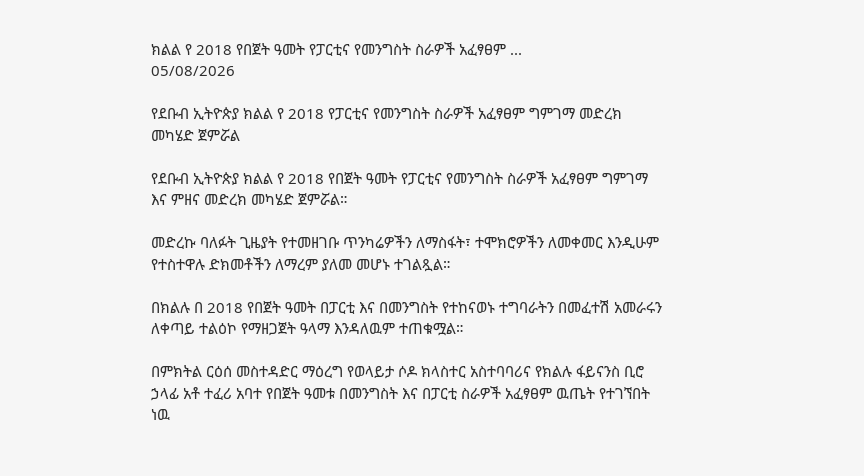ክልል የ 2018 የበጀት ዓመት የፓርቲና የመንግስት ስራዎች አፈፃፀም ...
05/08/2026

የደቡብ ኢትዮጵያ ክልል የ 2018 የፓርቲና የመንግስት ስራዎች አፈፃፀም ግምገማ መድረክ መካሄድ ጀምሯል

የደቡብ ኢትዮጵያ ክልል የ 2018 የበጀት ዓመት የፓርቲና የመንግስት ስራዎች አፈፃፀም ግምገማ እና ምዘና መድረክ መካሄድ ጀምሯል።

መድረኩ ባለፉት ጊዜያት የተመዘገቡ ጥንካሬዎችን ለማስፋት፣ ተሞክሮዎችን ለመቀመር እንዲሁም የተስተዋሉ ድክመቶችን ለማረም ያለመ መሆኑ ተገልጿል።

በክልሉ በ 2018 የበጀት ዓመት በፓርቲ እና በመንግስት የተከናወኑ ተግባራትን በመፈተሽ አመራሩን ለቀጣይ ተልዕኮ የማዘጋጀት ዓላማ እንዳለዉም ተጠቁሟል።

በምክትል ርዕሰ መስተዳድር ማዕረግ የወላይታ ሶዶ ክላስተር አስተባባሪና የክልሉ ፋይናንስ ቢሮ ኃላፊ አቶ ተፈሪ አባተ የበጀት ዓመቱ በመንግስት እና በፓርቲ ስራዎች አፈፃፀም ዉጤት የተገኘበት ነዉ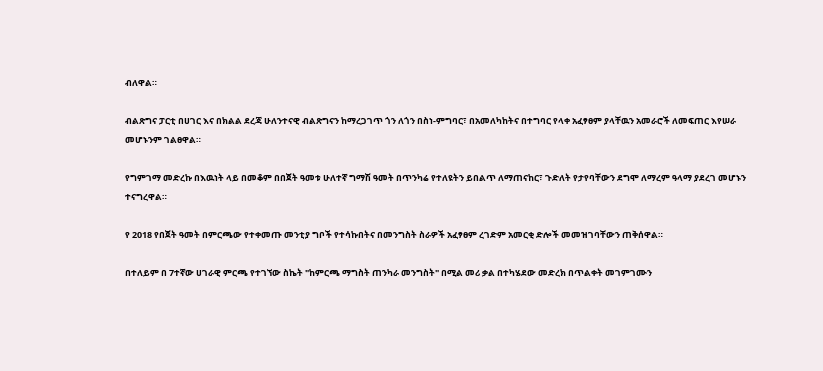ብለዋል።

ብልጽግና ፓርቲ በሀገር እና በክልል ደረጃ ሁለንተናዊ ብልጽግናን ከማረጋገጥ ጎን ለጎን በስነ-ምግባር፣ በአመለካከትና በተግባር የላቀ አፈፃፀም ያላቸዉን አመራሮች ለመፍጠር እየሠራ መሆኑንም ገልፀዋል።

የግምገማ መድረኩ በእዉነት ላይ በመቆም በበጀት ዓመቱ ሁለተኛ ግማሽ ዓመት በጥንካሬ የተለዩትን ይበልጥ ለማጠናከር፣ ጉድለት የታየባቸውን ደግሞ ለማረም ዓላማ ያደረገ መሆኑን ተናግረዋል።

የ 2018 የበጀት ዓመት በምርጫው የተቀመጡ መንቲያ ግቦች የተሳኩበትና በመንግስት ስራዎች አፈፃፀም ረገድም አመርቂ ድሎች መመዝገባቸውን ጠቅሰዋል።

በተለይም በ 7ተኛው ሀገራዊ ምርጫ የተገኘው ስኬት "ከምርጫ ማግስት ጠንካራ መንግስት" በሚል መሪ ቃል በተካሄደው መድረክ በጥልቀት መገምገሙን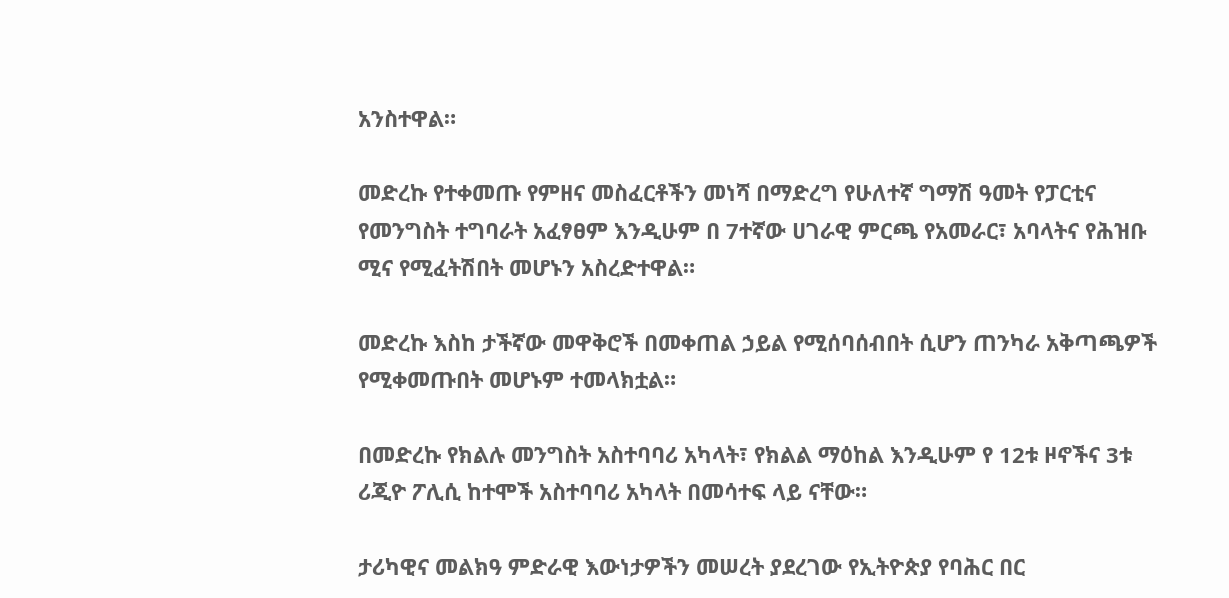አንስተዋል።

መድረኩ የተቀመጡ የምዘና መስፈርቶችን መነሻ በማድረግ የሁለተኛ ግማሽ ዓመት የፓርቲና የመንግስት ተግባራት አፈፃፀም እንዲሁም በ 7ተኛው ሀገራዊ ምርጫ የአመራር፣ አባላትና የሕዝቡ ሚና የሚፈትሽበት መሆኑን አስረድተዋል።

መድረኩ እስከ ታችኛው መዋቅሮች በመቀጠል ኃይል የሚሰባሰብበት ሲሆን ጠንካራ አቅጣጫዎች የሚቀመጡበት መሆኑም ተመላክቷል።

በመድረኩ የክልሉ መንግስት አስተባባሪ አካላት፣ የክልል ማዕከል እንዲሁም የ 12ቱ ዞኖችና 3ቱ ሪጂዮ ፖሊሲ ከተሞች አስተባባሪ አካላት በመሳተፍ ላይ ናቸው።

ታሪካዊና መልክዓ ምድራዊ እውነታዎችን መሠረት ያደረገው የኢትዮጵያ የባሕር በር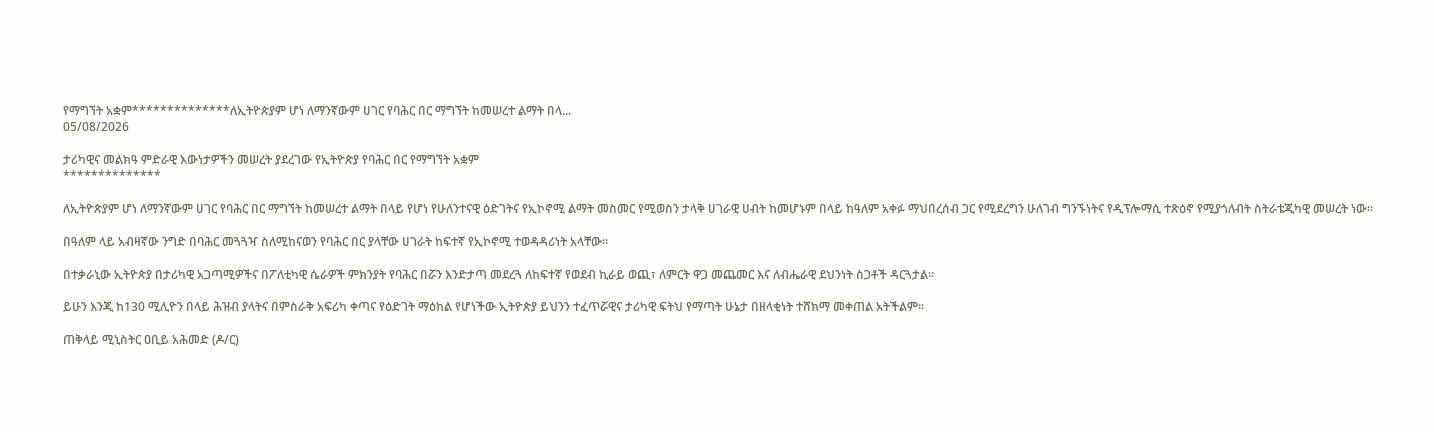የማግኘት አቋም**************ለኢትዮጵያም ሆነ ለማንኛውም ሀገር የባሕር በር ማግኘት ከመሠረተ ልማት በላ...
05/08/2026

ታሪካዊና መልክዓ ምድራዊ እውነታዎችን መሠረት ያደረገው የኢትዮጵያ የባሕር በር የማግኘት አቋም
**************

ለኢትዮጵያም ሆነ ለማንኛውም ሀገር የባሕር በር ማግኘት ከመሠረተ ልማት በላይ የሆነ የሁለንተናዊ ዕድገትና የኢኮኖሚ ልማት መስመር የሚወስን ታላቅ ሀገራዊ ሀብት ከመሆኑም በላይ ከዓለም አቀፉ ማህበረሰብ ጋር የሚደረግን ሁለገብ ግንኙነትና የዲፕሎማሲ ተጽዕኖ የሚያጎለብት ስትራቴጂካዊ መሠረት ነው።

በዓለም ላይ አብዛኛው ንግድ በባሕር መጓጓዣ ስለሚከናወን የባሕር በር ያላቸው ሀገራት ከፍተኛ የኢኮኖሚ ተወዳዳሪነት አላቸው።

በተቃራኒው ኢትዮጵያ በታሪካዊ አጋጣሚዎችና በፖለቲካዊ ሴራዎች ምክንያት የባሕር በሯን እንድታጣ መደረጓ ለከፍተኛ የወደብ ኪራይ ወጪ፣ ለምርት ዋጋ መጨመር እና ለብሔራዊ ደህንነት ስጋቶች ዳርጓታል።

ይሁን እንጂ ከ130 ሚሊዮን በላይ ሕዝብ ያላትና በምስራቅ አፍሪካ ቀጣና የዕድገት ማዕከል የሆነችው ኢትዮጵያ ይህንን ተፈጥሯዊና ታሪካዊ ፍትህ የማጣት ሁኔታ በዘላቂነት ተሸክማ መቀጠል አትችልም።

ጠቅላይ ሚኒስትር ዐቢይ አሕመድ (ዶ/ር)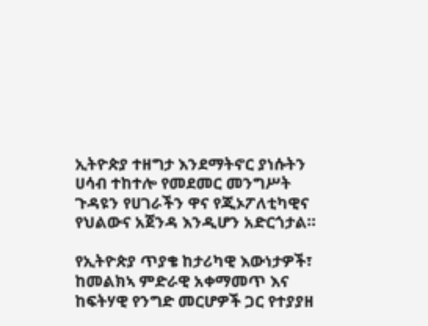ኢትዮጵያ ተዘግታ እንደማትኖር ያነሱትን ሀሳብ ተከተሎ የመደመር መንግሥት ጉዳዩን የሀገራችን ዋና የጂኦፖለቲካዊና የህልውና አጀንዳ እንዲሆን አድርጎታል።

የኢትዮጵያ ጥያቄ ከታሪካዊ እውነታዎች፣ ከመልክኣ ምድራዊ አቀማመጥ እና ከፍትሃዊ የንግድ መርሆዎች ጋር የተያያዘ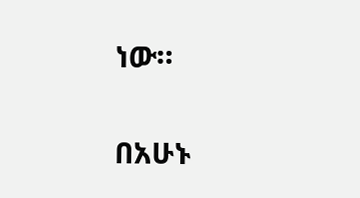ነው።

በአሁኑ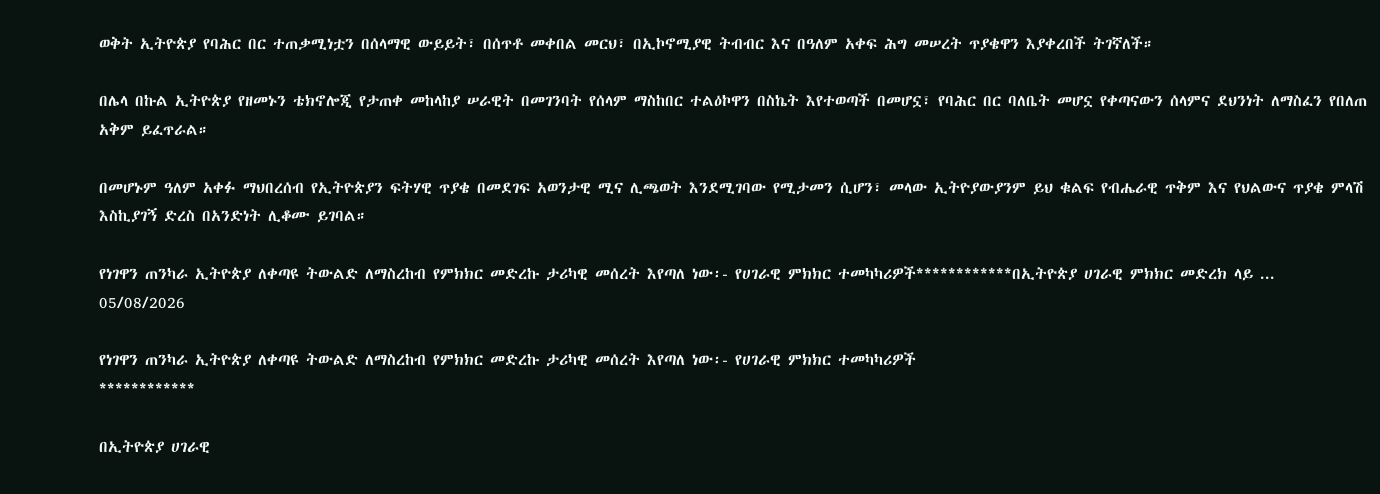ወቅት ኢትዮጵያ የባሕር በር ተጠቃሚነቷን በሰላማዊ ውይይት፣ በሰጥቶ መቀበል መርህ፣ በኢኮኖሚያዊ ትብብር እና በዓለም አቀፍ ሕግ መሠረት ጥያቄዋን እያቀረበች ትገኛለች።

በሌላ በኩል ኢትዮጵያ የዘመኑን ቴክኖሎጂ የታጠቀ መከላከያ ሠራዊት በመገንባት የሰላም ማስከበር ተልዕኮዋን በስኬት እየተወጣች በመሆኗ፣ የባሕር በር ባለቤት መሆኗ የቀጣናውን ሰላምና ደህንነት ለማስፈን የበለጠ አቅም ይፈጥራል።

በመሆኑም ዓለም አቀፉ ማህበረሰብ የኢትዮጵያን ፍትሃዊ ጥያቄ በመደገፍ አወንታዊ ሚና ሊጫወት እንደሚገባው የሚታመን ሲሆን፣ መላው ኢትዮያውያንም ይህ ቁልፍ የብሔራዊ ጥቅም እና የህልውና ጥያቄ ምላሽ እስኪያገኝ ድረስ በአንድነት ሊቆሙ ይገባል።

የነገዋን ጠንካራ ኢትዮጵያ ለቀጣዩ ትውልድ ለማስረከብ የምክክር መድረኩ ታሪካዊ መሰረት እየጣለ ነው፡- የሀገራዊ ምክክር ተመካካሪዎች************በኢትዮጵያ ሀገራዊ ምክክር መድረክ ላይ ...
05/08/2026

የነገዋን ጠንካራ ኢትዮጵያ ለቀጣዩ ትውልድ ለማስረከብ የምክክር መድረኩ ታሪካዊ መሰረት እየጣለ ነው፡- የሀገራዊ ምክክር ተመካካሪዎች
************

በኢትዮጵያ ሀገራዊ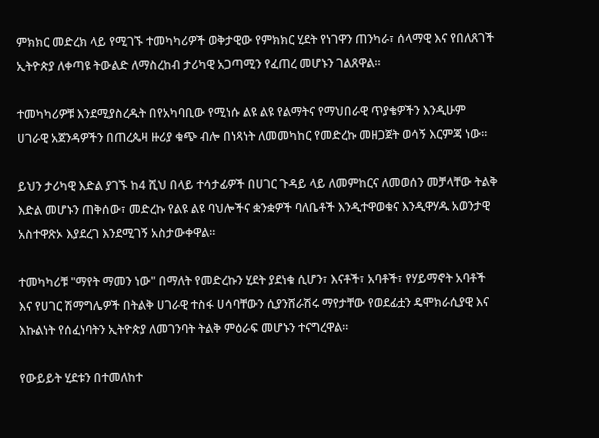ምክክር መድረክ ላይ የሚገኙ ተመካካሪዎች ወቅታዊው የምክክር ሂደት የነገዋን ጠንካራ፣ ሰላማዊ እና የበለጸገች ኢትዮጵያ ለቀጣዩ ትውልድ ለማስረከብ ታሪካዊ አጋጣሚን የፈጠረ መሆኑን ገልጸዋል።

ተመካካሪዎቹ እንደሚያስረዱት በየአካባቢው የሚነሱ ልዩ ልዩ የልማትና የማህበራዊ ጥያቄዎችን እንዲሁም ሀገራዊ አጀንዳዎችን በጠረጴዛ ዙሪያ ቁጭ ብሎ በነጻነት ለመመካከር የመድረኩ መዘጋጀት ወሳኝ እርምጃ ነው።

ይህን ታሪካዊ እድል ያገኙ ከ4 ሺህ በላይ ተሳታፊዎች በሀገር ጉዳይ ላይ ለመምከርና ለመወሰን መቻላቸው ትልቅ እድል መሆኑን ጠቅሰው፣ መድረኩ የልዩ ልዩ ባህሎችና ቋንቋዎች ባለቤቶች እንዲተዋወቁና እንዲዋሃዱ አወንታዊ አስተዋጽኦ እያደረገ እንደሚገኝ አስታውቀዋል።

ተመካካሪቹ "ማየት ማመን ነው" በማለት የመድረኩን ሂደት ያደነቁ ሲሆን፣ እናቶች፣ አባቶች፣ የሃይማኖት አባቶች እና የሀገር ሽማግሌዎች በትልቅ ሀገራዊ ተስፋ ሀሳባቸውን ሲያንሸራሽሩ ማየታቸው የወደፊቷን ዴሞክራሲያዊ እና እኩልነት የሰፈነባትን ኢትዮጵያ ለመገንባት ትልቅ ምዕራፍ መሆኑን ተናግረዋል።

የውይይት ሂደቱን በተመለከተ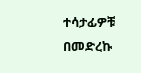ተሳታፊዎቹ በመድረኩ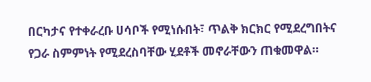በርካታና የተቀራረቡ ሀሳቦች የሚነሱበት፣ ጥልቅ ክርክር የሚደረግበትና የጋራ ስምምነት የሚደረስባቸው ሂደቶች መኖራቸውን ጠቁመዋል።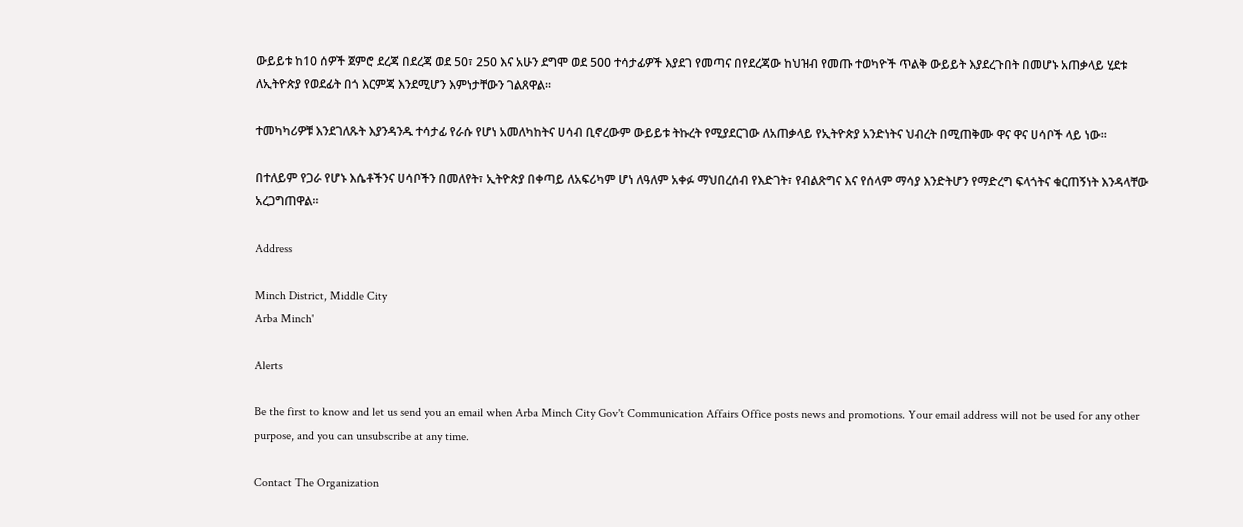ውይይቱ ከ10 ሰዎች ጀምሮ ደረጃ በደረጃ ወደ 50፣ 250 እና አሁን ደግሞ ወደ 500 ተሳታፊዎች እያደገ የመጣና በየደረጃው ከህዝብ የመጡ ተወካዮች ጥልቅ ውይይት እያደረጉበት በመሆኑ አጠቃላይ ሂደቱ ለኢትዮጵያ የወደፊት በጎ እርምጃ እንደሚሆን እምነታቸውን ገልጸዋል።

ተመካካሪዎቹ እንደገለጹት እያንዳንዱ ተሳታፊ የራሱ የሆነ አመለካከትና ሀሳብ ቢኖረውም ውይይቱ ትኩረት የሚያደርገው ለአጠቃላይ የኢትዮጵያ አንድነትና ህብረት በሚጠቅሙ ዋና ዋና ሀሳቦች ላይ ነው።

በተለይም የጋራ የሆኑ እሴቶችንና ሀሳቦችን በመለየት፣ ኢትዮጵያ በቀጣይ ለአፍሪካም ሆነ ለዓለም አቀፉ ማህበረሰብ የእድገት፣ የብልጽግና እና የሰላም ማሳያ እንድትሆን የማድረግ ፍላጎትና ቁርጠኝነት እንዳላቸው አረጋግጠዋል።

Address

Minch District, Middle City
Arba Minch'

Alerts

Be the first to know and let us send you an email when Arba Minch City Gov't Communication Affairs Office posts news and promotions. Your email address will not be used for any other purpose, and you can unsubscribe at any time.

Contact The Organization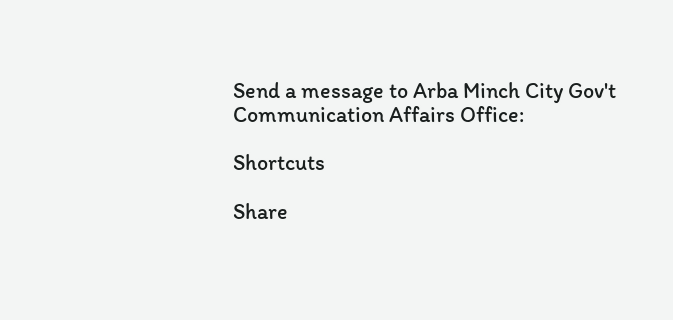Send a message to Arba Minch City Gov't Communication Affairs Office:

Shortcuts

Share